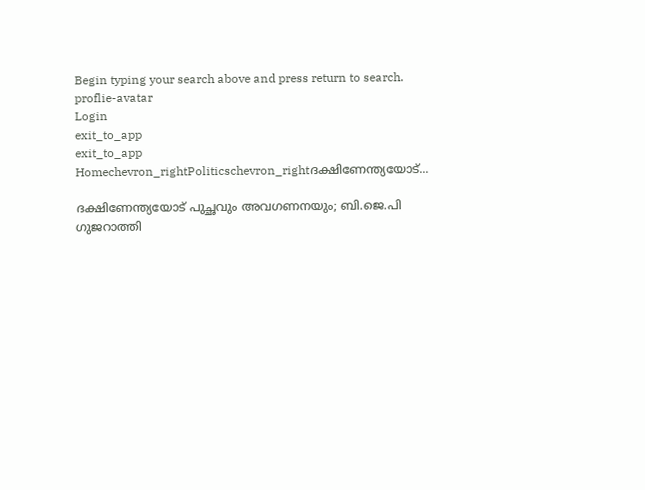Begin typing your search above and press return to search.
proflie-avatar
Login
exit_to_app
exit_to_app
Homechevron_rightPoliticschevron_rightദക്ഷിണേന്ത്യയോട്...

ദക്ഷിണേന്ത്യയോട് പുച്ഛവും അവഗണനയും; ബി.ജെ.പി ഗുജറാത്തി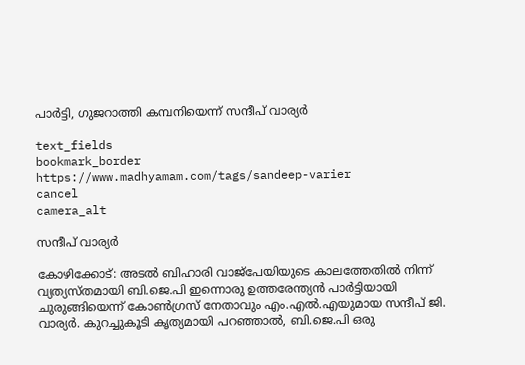പാർട്ടി, ഗുജറാത്തി കമ്പനിയെന്ന് സന്ദീപ് വാര്യർ

text_fields
bookmark_border
https://www.madhyamam.com/tags/sandeep-varier
cancel
camera_alt

സന്ദീപ് വാര്യർ

കോഴിക്കോട്: അടൽ ബിഹാരി വാജ്‌പേയിയുടെ കാലത്തേതിൽ നിന്ന് വ്യത്യസ്തമായി ബി.ജെ.പി ഇന്നൊരു ഉത്തരേന്ത്യൻ പാർട്ടിയായി ചുരുങ്ങിയെന്ന് കോൺഗ്രസ് നേതാവും എം.എൽ.എയുമായ സന്ദീപ് ജി. വാര്യർ. കുറച്ചുകൂടി കൃത്യമായി പറഞ്ഞാൽ, ബി.ജെ.പി ഒരു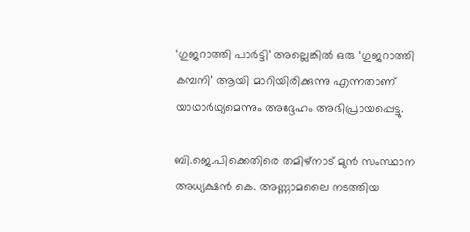‘ഗുജറാത്തി പാർട്ടി’ അല്ലെങ്കിൽ ഒരു ‘ഗുജറാത്തി കമ്പനി’ ആയി മാറിയിരിക്കുന്നു എന്നതാണ് യാഥാർഥ്യമെന്നും അദ്ദേഹം അഭിപ്രായപ്പെട്ടു.

ബി.ജെ.പിക്കെതിരെ തമിഴ്നാട് മുൻ സംസ്ഥാന അധ്യക്ഷൻ കെ. അണ്ണാമലൈ നടത്തിയ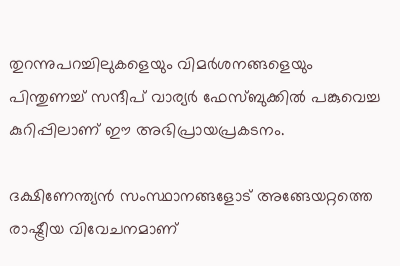തുറന്നുപറച്ചിലുകളെയും വിമർശനങ്ങളെയും പിന്തുണച്ച് സന്ദീപ് വാര്യർ ഫേസ്ബുക്കിൽ പങ്കുവെച്ച കുറിപ്പിലാണ് ഈ അഭിപ്രായപ്രകടനം.

ദക്ഷിണേന്ത്യൻ സംസ്ഥാനങ്ങളോട് അങ്ങേയറ്റത്തെ രാഷ്ട്രീയ വിവേചനമാണ്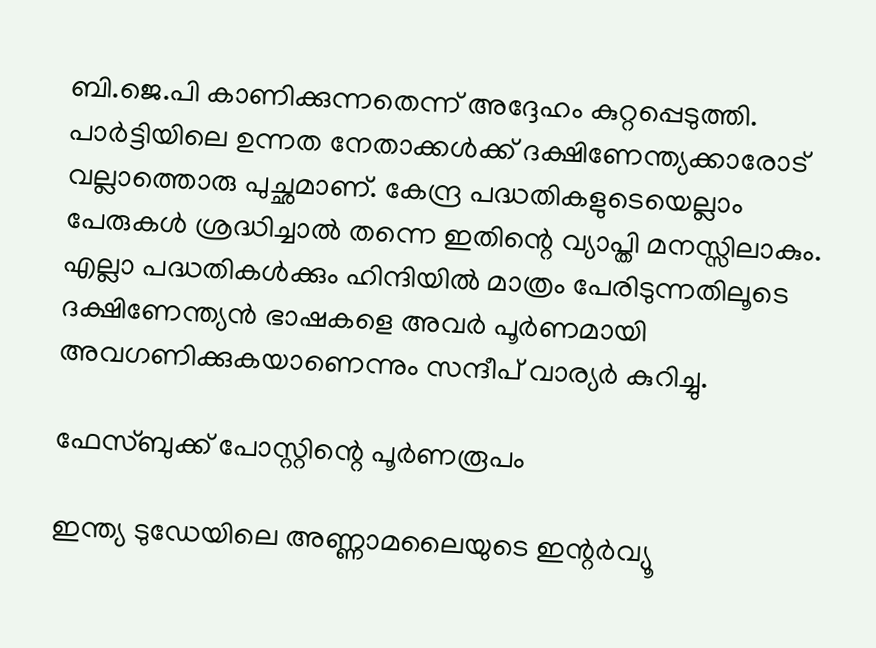ബി.ജെ.പി കാണിക്കുന്നതെന്ന് അദ്ദേഹം കുറ്റപ്പെടുത്തി. പാർട്ടിയിലെ ഉന്നത നേതാക്കൾക്ക് ദക്ഷിണേന്ത്യക്കാരോട് വല്ലാത്തൊരു പുച്ഛമാണ്. കേന്ദ്ര പദ്ധതികളുടെയെല്ലാം പേരുകൾ ശ്രദ്ധിച്ചാൽ തന്നെ ഇതിന്റെ വ്യാപ്തി മനസ്സിലാകും. എല്ലാ പദ്ധതികൾക്കും ഹിന്ദിയിൽ മാത്രം പേരിടുന്നതിലൂടെ ദക്ഷിണേന്ത്യൻ ഭാഷകളെ അവർ പൂർണമായി അവഗണിക്കുകയാണെന്നും സന്ദീപ് വാര്യർ കുറിച്ചു.

ഫേസ്ബുക്ക് പോസ്റ്റിന്റെ പൂർണരൂപം

ഇന്ത്യ ടുഡേയിലെ അണ്ണാമലൈയുടെ ഇന്റർവ്യൂ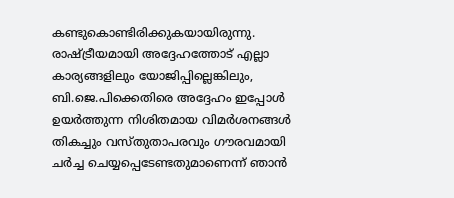കണ്ടുകൊണ്ടിരിക്കുകയായിരുന്നു. രാഷ്ട്രീയമായി അദ്ദേഹത്തോട് എല്ലാ കാര്യങ്ങളിലും യോജിപ്പില്ലെങ്കിലും, ബി.ജെ.പിക്കെതിരെ അദ്ദേഹം ഇപ്പോൾ ഉയർത്തുന്ന നിശിതമായ വിമർശനങ്ങൾ തികച്ചും വസ്തുതാപരവും ഗൗരവമായി ചർച്ച ചെയ്യപ്പെടേണ്ടതുമാണെന്ന് ഞാൻ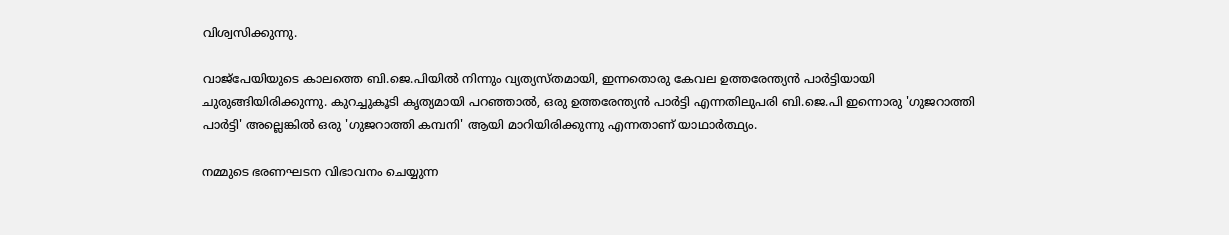വിശ്വസിക്കുന്നു.

വാജ്‌പേയിയുടെ കാലത്തെ ബി.ജെ.പിയിൽ നിന്നും വ്യത്യസ്തമായി, ഇന്നതൊരു കേവല ഉത്തരേന്ത്യൻ പാർട്ടിയായി ചുരുങ്ങിയിരിക്കുന്നു. കുറച്ചുകൂടി കൃത്യമായി പറഞ്ഞാൽ, ഒരു ഉത്തരേന്ത്യൻ പാർട്ടി എന്നതിലുപരി ബി.ജെ.പി ഇന്നൊരു 'ഗുജറാത്തി പാർട്ടി' അല്ലെങ്കിൽ ഒരു 'ഗുജറാത്തി കമ്പനി' ആയി മാറിയിരിക്കുന്നു എന്നതാണ് യാഥാർത്ഥ്യം.

നമ്മുടെ ഭരണഘടന വിഭാവനം ചെയ്യുന്ന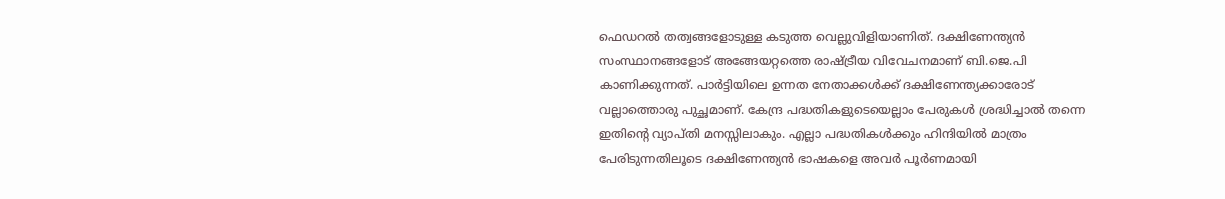ഫെഡറൽ തത്വങ്ങളോടുള്ള കടുത്ത വെല്ലുവിളിയാണിത്. ദക്ഷിണേന്ത്യൻ സംസ്ഥാനങ്ങളോട് അങ്ങേയറ്റത്തെ രാഷ്ട്രീയ വിവേചനമാണ് ബി.ജെ.പി കാണിക്കുന്നത്. പാർട്ടിയിലെ ഉന്നത നേതാക്കൾക്ക് ദക്ഷിണേന്ത്യക്കാരോട് വല്ലാത്തൊരു പുച്ഛമാണ്. കേന്ദ്ര പദ്ധതികളുടെയെല്ലാം പേരുകൾ ശ്രദ്ധിച്ചാൽ തന്നെ ഇതിന്റെ വ്യാപ്തി മനസ്സിലാകും. എല്ലാ പദ്ധതികൾക്കും ഹിന്ദിയിൽ മാത്രം പേരിടുന്നതിലൂടെ ദക്ഷിണേന്ത്യൻ ഭാഷകളെ അവർ പൂർണമായി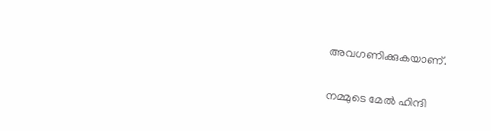അവഗണിക്കുകയാണ്.

നമ്മുടെ മേൽ ഹിന്ദി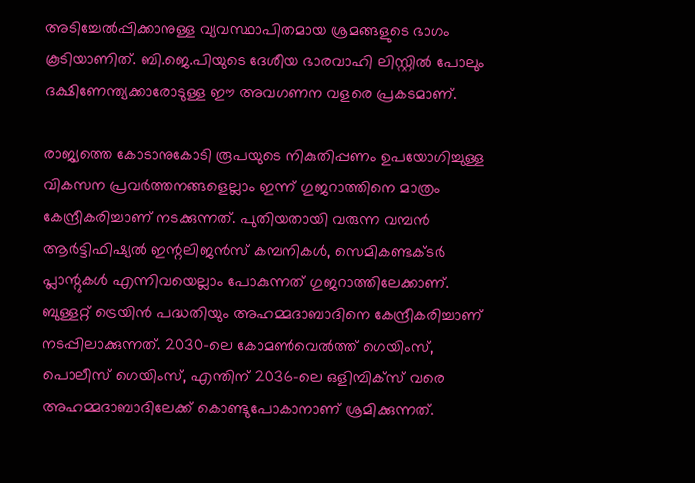അടിച്ചേൽപ്പിക്കാനുള്ള വ്യവസ്ഥാപിതമായ ശ്രമങ്ങളുടെ ഭാഗം കൂടിയാണിത്. ബി.ജെ.പിയുടെ ദേശീയ ഭാരവാഹി ലിസ്റ്റിൽ പോലും ദക്ഷിണേന്ത്യക്കാരോടുള്ള ഈ അവഗണന വളരെ പ്രകടമാണ്.

രാജ്യത്തെ കോടാനുകോടി രൂപയുടെ നികുതിപ്പണം ഉപയോഗിച്ചുള്ള വികസന പ്രവർത്തനങ്ങളെല്ലാം ഇന്ന് ഗുജറാത്തിനെ മാത്രം കേന്ദ്രീകരിച്ചാണ് നടക്കുന്നത്. പുതിയതായി വരുന്ന വമ്പൻ ആർട്ടിഫിഷ്യൽ ഇന്റലിജൻസ് കമ്പനികൾ, സെമികണ്ടക്ടർ പ്ലാന്റുകൾ എന്നിവയെല്ലാം പോകുന്നത് ഗുജറാത്തിലേക്കാണ്. ബുള്ളറ്റ് ട്രെയിൻ പദ്ധതിയും അഹമ്മദാബാദിനെ കേന്ദ്രീകരിച്ചാണ് നടപ്പിലാക്കുന്നത്. 2030-ലെ കോമൺവെൽത്ത് ഗെയിംസ്, പൊലീസ് ഗെയിംസ്, എന്തിന് 2036-ലെ ഒളിമ്പിക്സ് വരെ അഹമ്മദാബാദിലേക്ക് കൊണ്ടുപോകാനാണ് ശ്രമിക്കുന്നത്.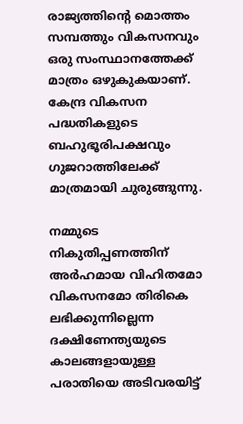രാജ്യത്തിന്റെ മൊത്തം സമ്പത്തും വികസനവും ഒരു സംസ്ഥാനത്തേക്ക് മാത്രം ഒഴുകുകയാണ്. കേന്ദ്ര വികസന പദ്ധതികളുടെ ബഹുഭൂരിപക്ഷവും ഗുജറാത്തിലേക്ക് മാത്രമായി ചുരുങ്ങുന്നു.

നമ്മുടെ നികുതിപ്പണത്തിന് അർഹമായ വിഹിതമോ വികസനമോ തിരികെ ലഭിക്കുന്നില്ലെന്ന ദക്ഷിണേന്ത്യയുടെ കാലങ്ങളായുള്ള പരാതിയെ അടിവരയിട്ട്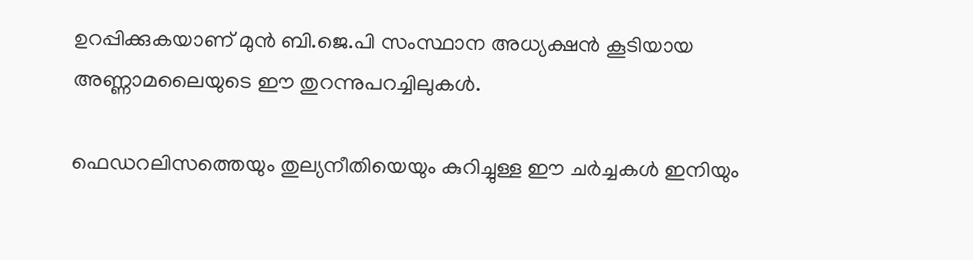ഉറപ്പിക്കുകയാണ് മുൻ ബി.ജെ.പി സംസ്ഥാന അധ്യക്ഷൻ കൂടിയായ അണ്ണാമലൈയുടെ ഈ തുറന്നുപറച്ചിലുകൾ.

ഫെഡറലിസത്തെയും തുല്യനീതിയെയും കുറിച്ചുള്ള ഈ ചർച്ചകൾ ഇനിയും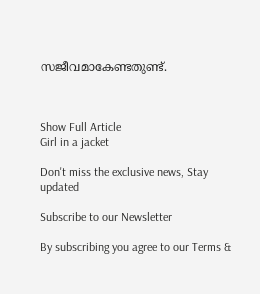സജീവമാകേണ്ടതുണ്ട്.



Show Full Article
Girl in a jacket

Don't miss the exclusive news, Stay updated

Subscribe to our Newsletter

By subscribing you agree to our Terms &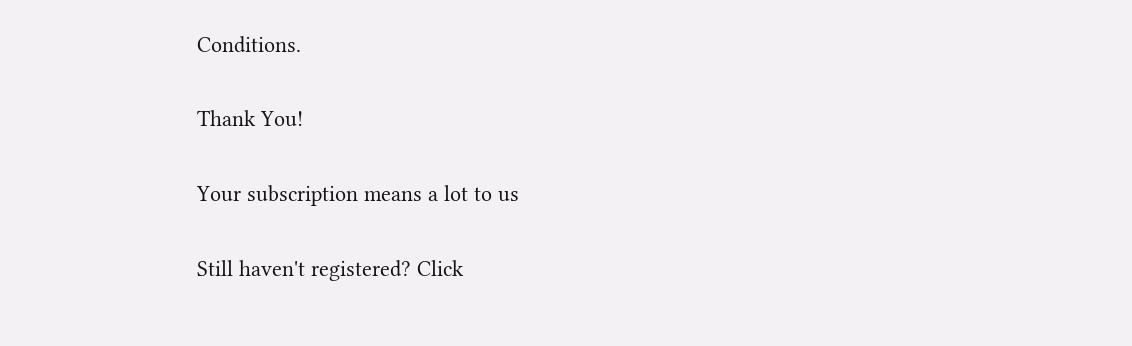Conditions.

Thank You!

Your subscription means a lot to us

Still haven't registered? Click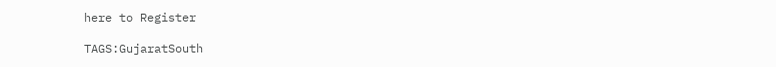here to Register

TAGS:GujaratSouth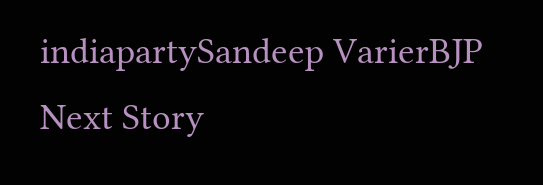indiapartySandeep VarierBJP
Next Story